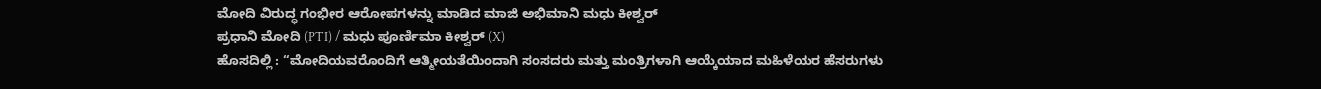ಮೋದಿ ವಿರುದ್ಧ ಗಂಭೀರ ಆರೋಪಗಳನ್ನು ಮಾಡಿದ ಮಾಜಿ ಅಭಿಮಾನಿ ಮಧು ಕೀಶ್ವರ್
ಪ್ರಧಾನಿ ಮೋದಿ (PTI) / ಮಧು ಪೂರ್ಣಿಮಾ ಕೀಶ್ವರ್ (X)
ಹೊಸದಿಲ್ಲಿ : “ಮೋದಿಯವರೊಂದಿಗೆ ಆತ್ಮೀಯತೆಯಿಂದಾಗಿ ಸಂಸದರು ಮತ್ತು ಮಂತ್ರಿಗಳಾಗಿ ಆಯ್ಕೆಯಾದ ಮಹಿಳೆಯರ ಹೆಸರುಗಳು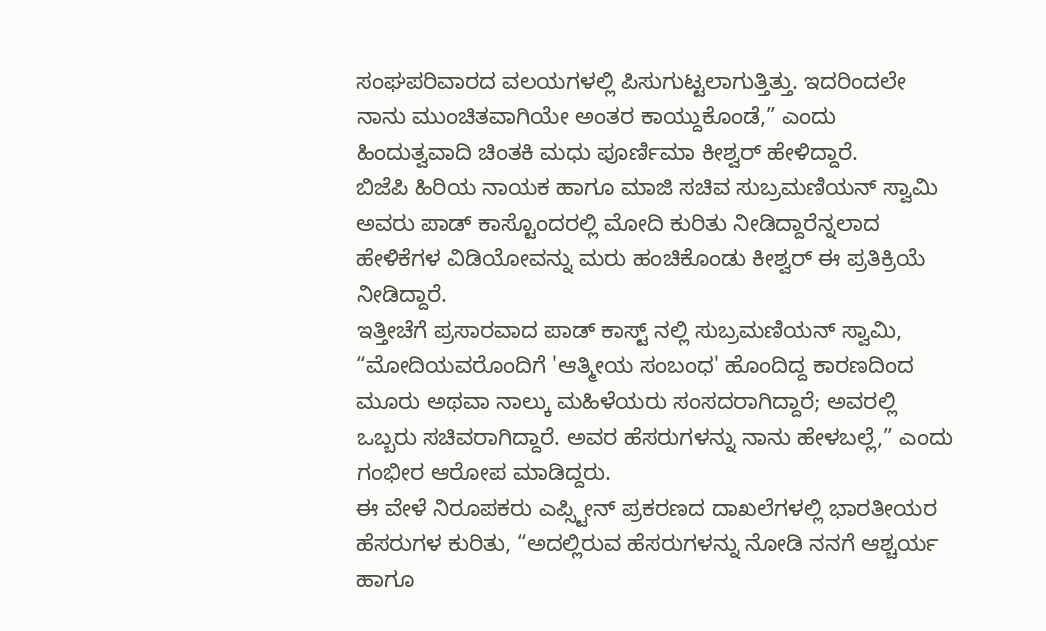ಸಂಘಪರಿವಾರದ ವಲಯಗಳಲ್ಲಿ ಪಿಸುಗುಟ್ಟಲಾಗುತ್ತಿತ್ತು. ಇದರಿಂದಲೇ ನಾನು ಮುಂಚಿತವಾಗಿಯೇ ಅಂತರ ಕಾಯ್ದುಕೊಂಡೆ,” ಎಂದು ಹಿಂದುತ್ವವಾದಿ ಚಿಂತಕಿ ಮಧು ಪೂರ್ಣಿಮಾ ಕೀಶ್ವರ್ ಹೇಳಿದ್ದಾರೆ.
ಬಿಜೆಪಿ ಹಿರಿಯ ನಾಯಕ ಹಾಗೂ ಮಾಜಿ ಸಚಿವ ಸುಬ್ರಮಣಿಯನ್ ಸ್ವಾಮಿ ಅವರು ಪಾಡ್ ಕಾಸ್ಟೊಂದರಲ್ಲಿ ಮೋದಿ ಕುರಿತು ನೀಡಿದ್ದಾರೆನ್ನಲಾದ ಹೇಳಿಕೆಗಳ ವಿಡಿಯೋವನ್ನು ಮರು ಹಂಚಿಕೊಂಡು ಕೀಶ್ವರ್ ಈ ಪ್ರತಿಕ್ರಿಯೆ ನೀಡಿದ್ದಾರೆ.
ಇತ್ತೀಚೆಗೆ ಪ್ರಸಾರವಾದ ಪಾಡ್ ಕಾಸ್ಟ್ ನಲ್ಲಿ ಸುಬ್ರಮಣಿಯನ್ ಸ್ವಾಮಿ, “ಮೋದಿಯವರೊಂದಿಗೆ 'ಆತ್ಮೀಯ ಸಂಬಂಧ' ಹೊಂದಿದ್ದ ಕಾರಣದಿಂದ ಮೂರು ಅಥವಾ ನಾಲ್ಕು ಮಹಿಳೆಯರು ಸಂಸದರಾಗಿದ್ದಾರೆ; ಅವರಲ್ಲಿ ಒಬ್ಬರು ಸಚಿವರಾಗಿದ್ದಾರೆ. ಅವರ ಹೆಸರುಗಳನ್ನು ನಾನು ಹೇಳಬಲ್ಲೆ,” ಎಂದು ಗಂಭೀರ ಆರೋಪ ಮಾಡಿದ್ದರು.
ಈ ವೇಳೆ ನಿರೂಪಕರು ಎಪ್ಸ್ಟೀನ್ ಪ್ರಕರಣದ ದಾಖಲೆಗಳಲ್ಲಿ ಭಾರತೀಯರ ಹೆಸರುಗಳ ಕುರಿತು, “ಅದಲ್ಲಿರುವ ಹೆಸರುಗಳನ್ನು ನೋಡಿ ನನಗೆ ಆಶ್ಚರ್ಯ ಹಾಗೂ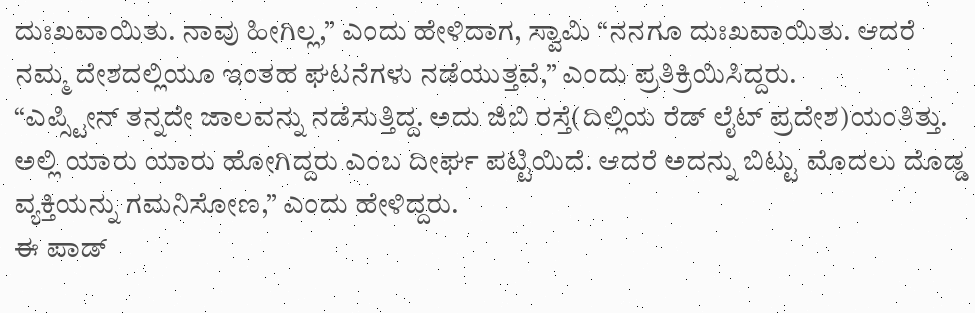ದುಃಖವಾಯಿತು. ನಾವು ಹೀಗಿಲ್ಲ,” ಎಂದು ಹೇಳಿದಾಗ, ಸ್ವಾಮಿ “ನನಗೂ ದುಃಖವಾಯಿತು. ಆದರೆ ನಮ್ಮ ದೇಶದಲ್ಲಿಯೂ ಇಂತಹ ಘಟನೆಗಳು ನಡೆಯುತ್ತವೆ,” ಎಂದು ಪ್ರತಿಕ್ರಿಯಿಸಿದ್ದರು.
“ಎಪ್ಸ್ಟೀನ್ ತನ್ನದೇ ಜಾಲವನ್ನು ನಡೆಸುತ್ತಿದ್ದ. ಅದು ಜಿಬಿ ರಸ್ತೆ(ದಿಲ್ಲಿಯ ರೆಡ್ ಲೈಟ್ ಪ್ರದೇಶ)ಯಂತಿತ್ತು. ಅಲ್ಲಿ ಯಾರು ಯಾರು ಹೋಗಿದ್ದರು ಎಂಬ ದೀರ್ಘ ಪಟ್ಟಿಯಿದೆ. ಆದರೆ ಅದನ್ನು ಬಿಟ್ಟು ಮೊದಲು ದೊಡ್ಡ ವ್ಯಕ್ತಿಯನ್ನು ಗಮನಿಸೋಣ,” ಎಂದು ಹೇಳಿದ್ದರು.
ಈ ಪಾಡ್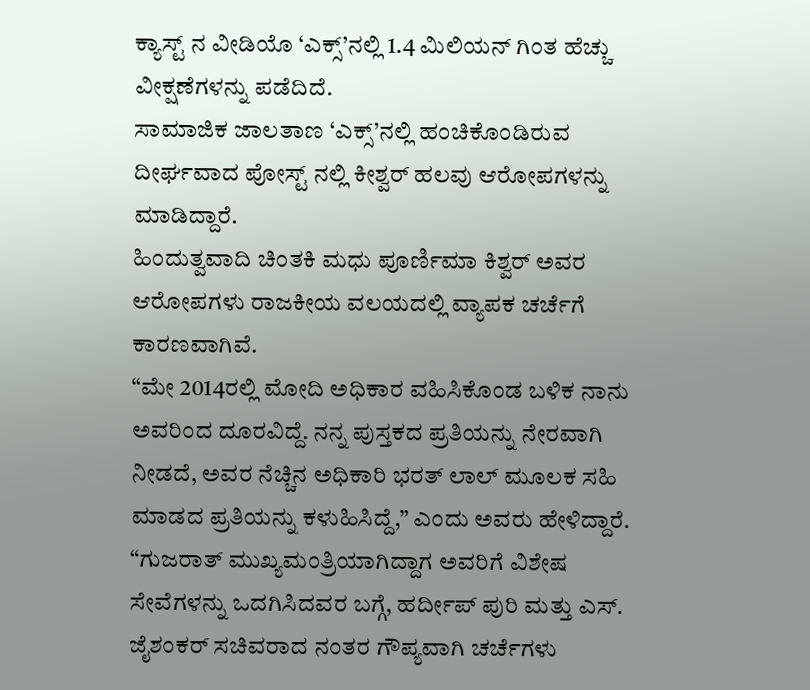ಕ್ಯಾಸ್ಟ್ ನ ವೀಡಿಯೊ ‘ಎಕ್ಸ್’ನಲ್ಲಿ 1.4 ಮಿಲಿಯನ್ ಗಿಂತ ಹೆಚ್ಚು ವೀಕ್ಷಣೆಗಳನ್ನು ಪಡೆದಿದೆ.
ಸಾಮಾಜಿಕ ಜಾಲತಾಣ ‘ಎಕ್ಸ್’ನಲ್ಲಿ ಹಂಚಿಕೊಂಡಿರುವ ದೀರ್ಘವಾದ ಪೋಸ್ಟ್ ನಲ್ಲಿ ಕೀಶ್ವರ್ ಹಲವು ಆರೋಪಗಳನ್ನು ಮಾಡಿದ್ದಾರೆ.
ಹಿಂದುತ್ವವಾದಿ ಚಿಂತಕಿ ಮಧು ಪೂರ್ಣಿಮಾ ಕಿಶ್ವರ್ ಅವರ ಆರೋಪಗಳು ರಾಜಕೀಯ ವಲಯದಲ್ಲಿ ವ್ಯಾಪಕ ಚರ್ಚೆಗೆ ಕಾರಣವಾಗಿವೆ.
“ಮೇ 2014ರಲ್ಲಿ ಮೋದಿ ಅಧಿಕಾರ ವಹಿಸಿಕೊಂಡ ಬಳಿಕ ನಾನು ಅವರಿಂದ ದೂರವಿದ್ದೆ. ನನ್ನ ಪುಸ್ತಕದ ಪ್ರತಿಯನ್ನು ನೇರವಾಗಿ ನೀಡದೆ, ಅವರ ನೆಚ್ಚಿನ ಅಧಿಕಾರಿ ಭರತ್ ಲಾಲ್ ಮೂಲಕ ಸಹಿ ಮಾಡದ ಪ್ರತಿಯನ್ನು ಕಳುಹಿಸಿದ್ದೆ,” ಎಂದು ಅವರು ಹೇಳಿದ್ದಾರೆ.
“ಗುಜರಾತ್ ಮುಖ್ಯಮಂತ್ರಿಯಾಗಿದ್ದಾಗ ಅವರಿಗೆ ವಿಶೇಷ ಸೇವೆಗಳನ್ನು ಒದಗಿಸಿದವರ ಬಗ್ಗೆ, ಹರ್ದೀಪ್ ಪುರಿ ಮತ್ತು ಎಸ್. ಜೈಶಂಕರ್ ಸಚಿವರಾದ ನಂತರ ಗೌಪ್ಯವಾಗಿ ಚರ್ಚೆಗಳು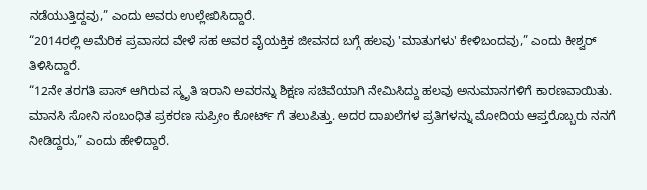ನಡೆಯುತ್ತಿದ್ದವು,” ಎಂದು ಅವರು ಉಲ್ಲೇಖಿಸಿದ್ದಾರೆ.
“2014ರಲ್ಲಿ ಅಮೆರಿಕ ಪ್ರವಾಸದ ವೇಳೆ ಸಹ ಅವರ ವೈಯಕ್ತಿಕ ಜೀವನದ ಬಗ್ಗೆ ಹಲವು 'ಮಾತುಗಳು' ಕೇಳಿಬಂದವು,” ಎಂದು ಕೀಶ್ವರ್ ತಿಳಿಸಿದ್ದಾರೆ.
“12ನೇ ತರಗತಿ ಪಾಸ್ ಆಗಿರುವ ಸ್ಮೃತಿ ಇರಾನಿ ಅವರನ್ನು ಶಿಕ್ಷಣ ಸಚಿವೆಯಾಗಿ ನೇಮಿಸಿದ್ದು ಹಲವು ಅನುಮಾನಗಳಿಗೆ ಕಾರಣವಾಯಿತು. ಮಾನಸಿ ಸೋನಿ ಸಂಬಂಧಿತ ಪ್ರಕರಣ ಸುಪ್ರೀಂ ಕೋರ್ಟ್ ಗೆ ತಲುಪಿತ್ತು. ಅದರ ದಾಖಲೆಗಳ ಪ್ರತಿಗಳನ್ನು ಮೋದಿಯ ಆಪ್ತರೊಬ್ಬರು ನನಗೆ ನೀಡಿದ್ದರು,” ಎಂದು ಹೇಳಿದ್ದಾರೆ.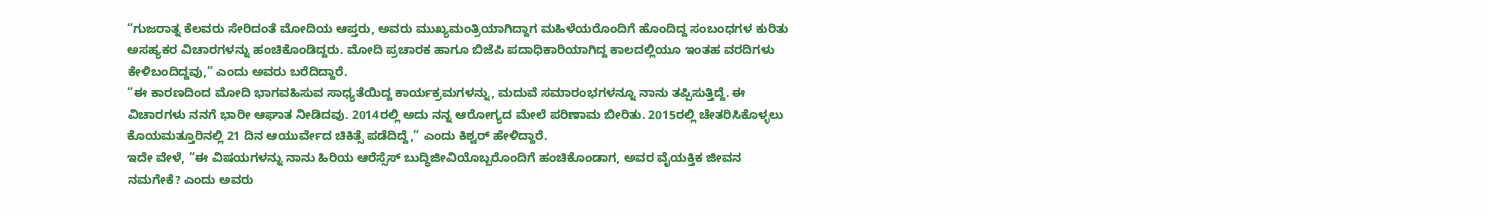“ಗುಜರಾತ್ನ ಕೆಲವರು ಸೇರಿದಂತೆ ಮೋದಿಯ ಆಪ್ತರು, ಅವರು ಮುಖ್ಯಮಂತ್ರಿಯಾಗಿದ್ದಾಗ ಮಹಿಳೆಯರೊಂದಿಗೆ ಹೊಂದಿದ್ದ ಸಂಬಂಧಗಳ ಕುರಿತು ಅಸಹ್ಯಕರ ವಿಚಾರಗಳನ್ನು ಹಂಚಿಕೊಂಡಿದ್ದರು. ಮೋದಿ ಪ್ರಚಾರಕ ಹಾಗೂ ಬಿಜೆಪಿ ಪದಾಧಿಕಾರಿಯಾಗಿದ್ದ ಕಾಲದಲ್ಲಿಯೂ ಇಂತಹ ವರದಿಗಳು ಕೇಳಿಬಂದಿದ್ದವು,” ಎಂದು ಅವರು ಬರೆದಿದ್ದಾರೆ.
“ಈ ಕಾರಣದಿಂದ ಮೋದಿ ಭಾಗವಹಿಸುವ ಸಾಧ್ಯತೆಯಿದ್ದ ಕಾರ್ಯಕ್ರಮಗಳನ್ನು, ಮದುವೆ ಸಮಾರಂಭಗಳನ್ನೂ ನಾನು ತಪ್ಪಿಸುತ್ತಿದ್ದೆ. ಈ ವಿಚಾರಗಳು ನನಗೆ ಭಾರೀ ಆಘಾತ ನೀಡಿದವು. 2014ರಲ್ಲಿ ಅದು ನನ್ನ ಆರೋಗ್ಯದ ಮೇಲೆ ಪರಿಣಾಮ ಬೀರಿತು. 2015ರಲ್ಲಿ ಚೇತರಿಸಿಕೊಳ್ಳಲು ಕೊಯಮತ್ತೂರಿನಲ್ಲಿ 21 ದಿನ ಆಯುರ್ವೇದ ಚಿಕಿತ್ಸೆ ಪಡೆದಿದ್ದೆ,” ಎಂದು ಕಿಶ್ವರ್ ಹೇಳಿದ್ದಾರೆ.
ಇದೇ ವೇಳೆ, “ಈ ವಿಷಯಗಳನ್ನು ನಾನು ಹಿರಿಯ ಆರೆಸ್ಸೆಸ್ ಬುದ್ಧಿಜೀವಿಯೊಬ್ಬರೊಂದಿಗೆ ಹಂಚಿಕೊಂಡಾಗ, ಅವರ ವೈಯಕ್ತಿಕ ಜೀವನ ನಮಗೇಕೆ? ಎಂದು ಅವರು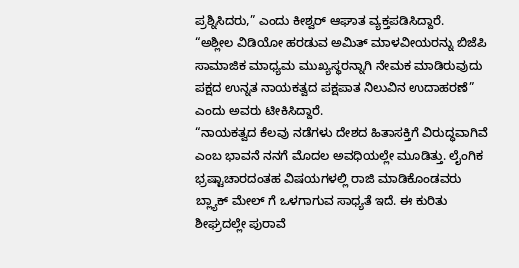ಪ್ರಶ್ನಿಸಿದರು,” ಎಂದು ಕೀಶ್ವರ್ ಆಘಾತ ವ್ಯಕ್ತಪಡಿಸಿದ್ದಾರೆ.
“ಅಶ್ಲೀಲ ವಿಡಿಯೋ ಹರಡುವ ಅಮಿತ್ ಮಾಳವೀಯರನ್ನು ಬಿಜೆಪಿ ಸಾಮಾಜಿಕ ಮಾಧ್ಯಮ ಮುಖ್ಯಸ್ಥರನ್ನಾಗಿ ನೇಮಕ ಮಾಡಿರುವುದು ಪಕ್ಷದ ಉನ್ನತ ನಾಯಕತ್ವದ ಪಕ್ಷಪಾತ ನಿಲುವಿನ ಉದಾಹರಣೆ” ಎಂದು ಅವರು ಟೀಕಿಸಿದ್ದಾರೆ.
“ನಾಯಕತ್ವದ ಕೆಲವು ನಡೆಗಳು ದೇಶದ ಹಿತಾಸಕ್ತಿಗೆ ವಿರುದ್ಧವಾಗಿವೆ ಎಂಬ ಭಾವನೆ ನನಗೆ ಮೊದಲ ಅವಧಿಯಲ್ಲೇ ಮೂಡಿತ್ತು. ಲೈಂಗಿಕ ಭ್ರಷ್ಟಾಚಾರದಂತಹ ವಿಷಯಗಳಲ್ಲಿ ರಾಜಿ ಮಾಡಿಕೊಂಡವರು ಬ್ಲ್ಯಾಕ್ ಮೇಲ್ ಗೆ ಒಳಗಾಗುವ ಸಾಧ್ಯತೆ ಇದೆ. ಈ ಕುರಿತು ಶೀಘ್ರದಲ್ಲೇ ಪುರಾವೆ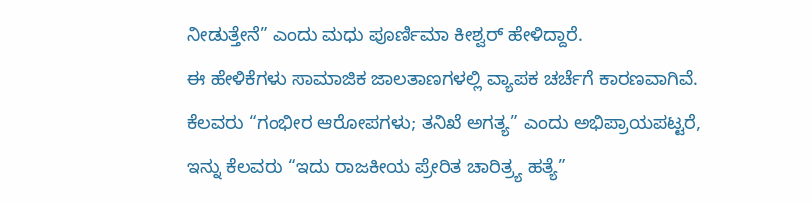ನೀಡುತ್ತೇನೆ” ಎಂದು ಮಧು ಪೂರ್ಣಿಮಾ ಕೀಶ್ವರ್ ಹೇಳಿದ್ದಾರೆ.
ಈ ಹೇಳಿಕೆಗಳು ಸಾಮಾಜಿಕ ಜಾಲತಾಣಗಳಲ್ಲಿ ವ್ಯಾಪಕ ಚರ್ಚೆಗೆ ಕಾರಣವಾಗಿವೆ. ಕೆಲವರು “ಗಂಭೀರ ಆರೋಪಗಳು; ತನಿಖೆ ಅಗತ್ಯ” ಎಂದು ಅಭಿಪ್ರಾಯಪಟ್ಟರೆ, ಇನ್ನು ಕೆಲವರು “ಇದು ರಾಜಕೀಯ ಪ್ರೇರಿತ ಚಾರಿತ್ರ್ಯ ಹತ್ಯೆ”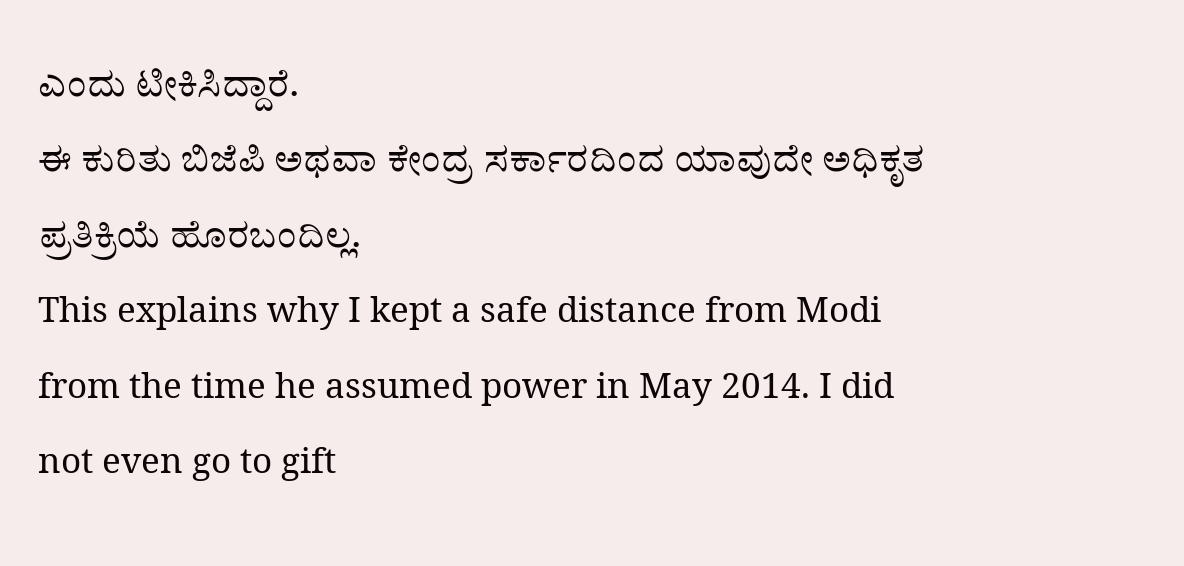ಎಂದು ಟೀಕಿಸಿದ್ದಾರೆ.
ಈ ಕುರಿತು ಬಿಜೆಪಿ ಅಥವಾ ಕೇಂದ್ರ ಸರ್ಕಾರದಿಂದ ಯಾವುದೇ ಅಧಿಕೃತ ಪ್ರತಿಕ್ರಿಯೆ ಹೊರಬಂದಿಲ್ಲ.
This explains why I kept a safe distance from Modi from the time he assumed power in May 2014. I did not even go to gift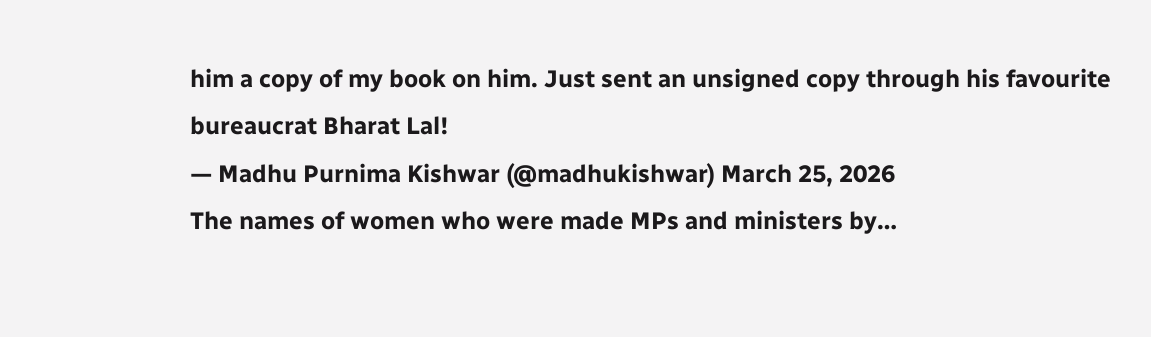him a copy of my book on him. Just sent an unsigned copy through his favourite bureaucrat Bharat Lal!
— Madhu Purnima Kishwar (@madhukishwar) March 25, 2026
The names of women who were made MPs and ministers by…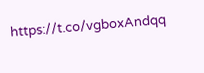https://t.co/vgboxAndqq